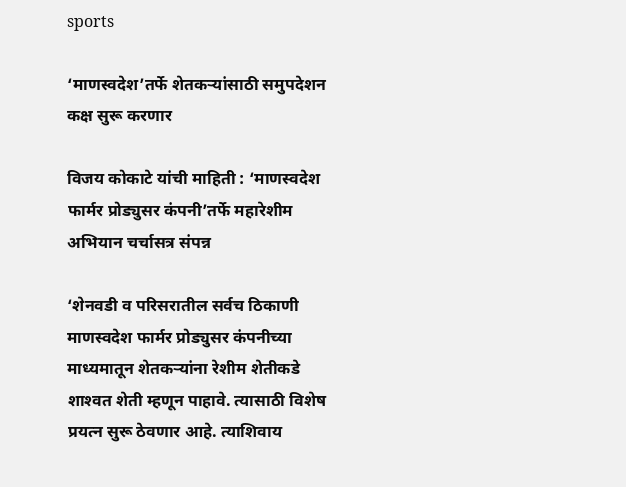sports

‘माणस्वदेश’तर्फे शेतकर्‍यांसाठी समुपदेशन कक्ष सुरू करणार

विजय कोकाटे यांची माहिती : ‘माणस्वदेश फार्मर प्रोड्युसर कंपनी’तर्फे महारेशीम अभियान चर्चासत्र संपन्न

‘शेनवडी व परिसरातील सर्वच ठिकाणी माणस्वदेश फार्मर प्रोड्युसर कंपनीच्या माध्यमातून शेतकर्‍यांना रेशीम शेतीकडे शाश्‍वत शेती म्हणून पाहावे. त्यासाठी विशेष प्रयत्न सुरू ठेवणार आहे. त्याशिवाय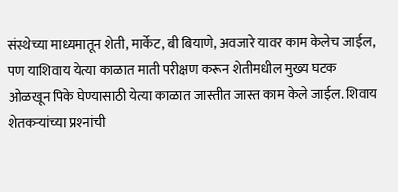संस्थेच्या माध्यमातून शेती, मार्केट, बी बियाणे, अवजारे यावर काम केलेच जाईल, पण याशिवाय येत्या काळात माती परीक्षण करून शेतीमधील मुख्य घटक ओळखून पिके घेण्यासाठी येत्या काळात जास्तीत जास्त काम केले जाईल. शिवाय शेतकर्‍यांच्या प्रश्‍नांची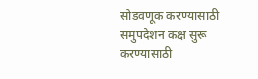सोडवणूक करण्यासाठी समुपदेशन कक्ष सुरू करण्यासाठी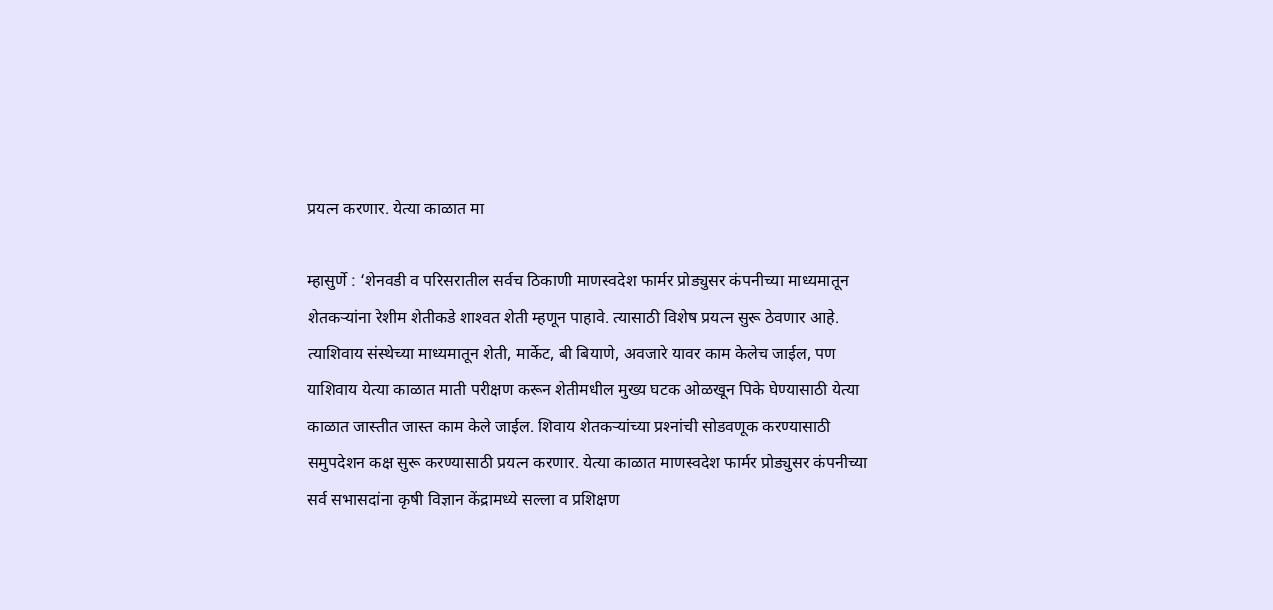प्रयत्न करणार. येत्या काळात मा

म्हासुर्णे : ‘शेनवडी व परिसरातील सर्वच ठिकाणी माणस्वदेश फार्मर प्रोड्युसर कंपनीच्या माध्यमातून शेतकर्‍यांना रेशीम शेतीकडे शाश्‍वत शेती म्हणून पाहावे. त्यासाठी विशेष प्रयत्न सुरू ठेवणार आहे. त्याशिवाय संस्थेच्या माध्यमातून शेती, मार्केट, बी बियाणे, अवजारे यावर काम केलेच जाईल, पण याशिवाय येत्या काळात माती परीक्षण करून शेतीमधील मुख्य घटक ओळखून पिके घेण्यासाठी येत्या काळात जास्तीत जास्त काम केले जाईल. शिवाय शेतकर्‍यांच्या प्रश्‍नांची सोडवणूक करण्यासाठी समुपदेशन कक्ष सुरू करण्यासाठी प्रयत्न करणार. येत्या काळात माणस्वदेश फार्मर प्रोड्युसर कंपनीच्या सर्व सभासदांना कृषी विज्ञान केंद्रामध्ये सल्ला व प्रशिक्षण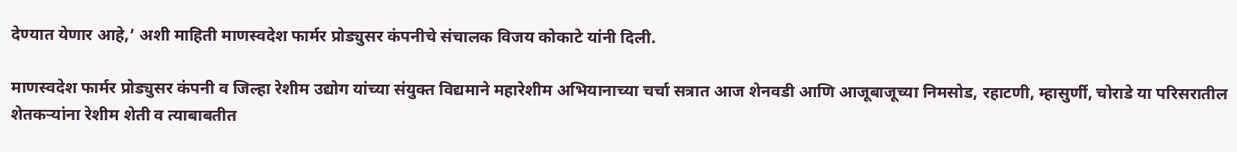देण्यात येणार आहे,’ अशी माहिती माणस्वदेश फार्मर प्रोड्युसर कंपनीचे संचालक विजय कोकाटे यांनी दिली.

माणस्वदेश फार्मर प्रोड्युसर कंपनी व जिल्हा रेशीम उद्योग यांच्या संयुक्त विद्यमाने महारेशीम अभियानाच्या चर्चा सत्रात आज शेनवडी आणि आजूबाजूच्या निमसोड, रहाटणी, म्हासुर्णी, चोराडे या परिसरातील शेतकर्‍यांना रेशीम शेती व त्याबाबतीत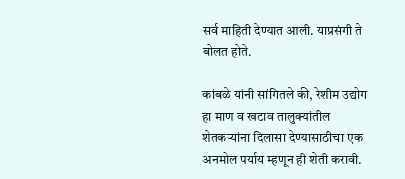सर्व माहिती देण्यात आली. याप्रसंगी ते बोलत होते.

कांबळे यांनी सांगितले की, रेशीम उद्योग हा माण व खटाव तालुक्यांतील शेतकर्‍यांना दिलासा देण्यासाठीचा एक अनमोल पर्याय म्हणून ही शेती करावी.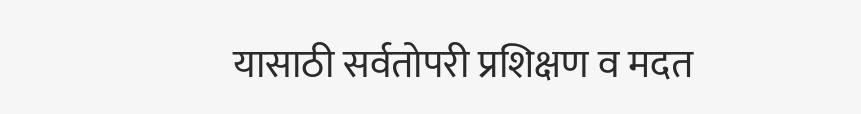यासाठी सर्वतोपरी प्रशिक्षण व मदत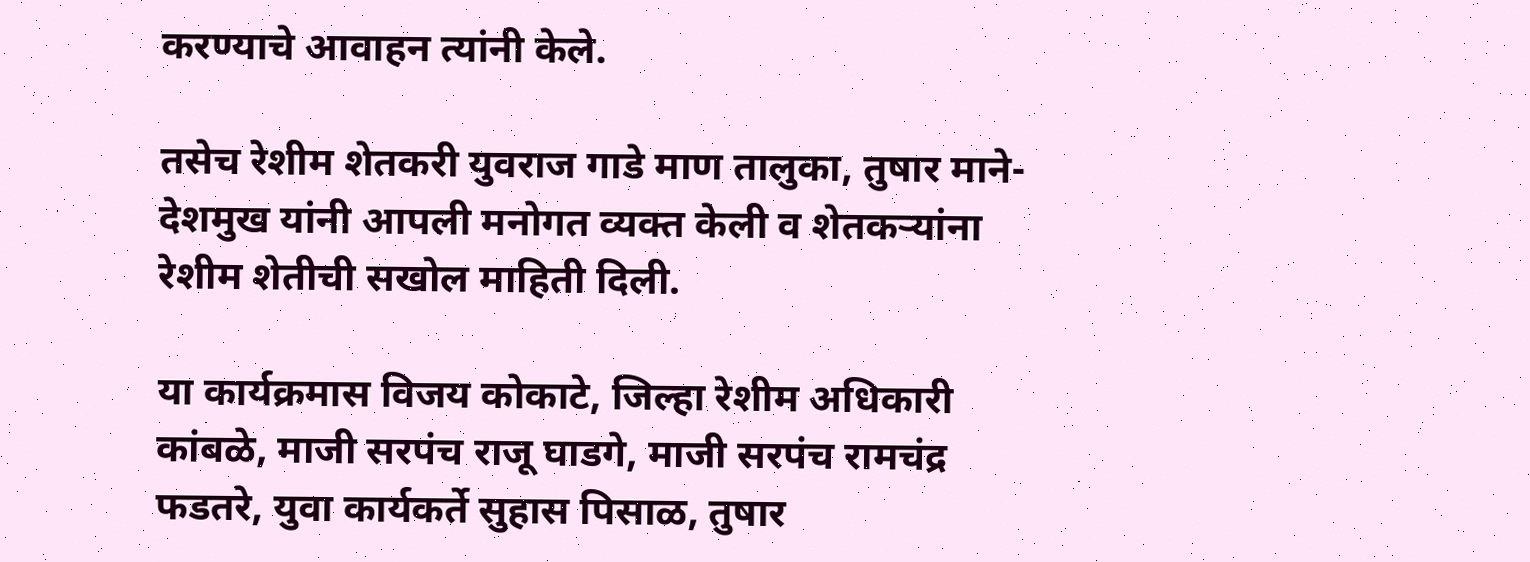करण्याचे आवाहन त्यांनी केले.

तसेच रेशीम शेतकरी युवराज गाडे माण तालुका, तुषार माने-देशमुख यांनी आपली मनोगत व्यक्त केली व शेतकर्‍यांना रेशीम शेतीची सखोल माहिती दिली.

या कार्यक्रमास विजय कोकाटे, जिल्हा रेशीम अधिकारी कांबळे, माजी सरपंच राजू घाडगे, माजी सरपंच रामचंद्र फडतरे, युवा कार्यकर्ते सुहास पिसाळ, तुषार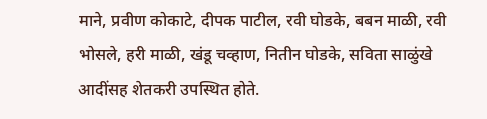माने, प्रवीण कोकाटे, दीपक पाटील, रवी घोडके, बबन माळी, रवी भोसले, हरी माळी, खंडू चव्हाण, नितीन घोडके, सविता साळुंखे आदींसह शेतकरी उपस्थित होते.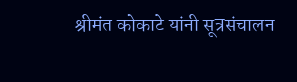श्रीमंत कोकाटे यांनी सूत्रसंचालन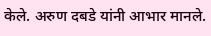केले. अरुण दबडे यांनी आभार मानले.